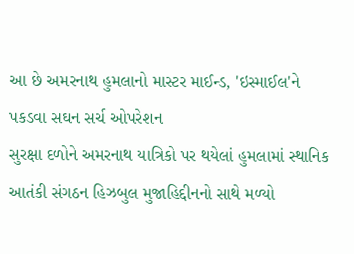આ છે અમરનાથ હુમલાનો માસ્ટર માઈન્ડ, 'ઇસ્માઈલ'ને પકડવા સઘન સર્ચ ઓપરેશન
સુરક્ષા દળોને અમરનાથ યાત્રિકો પર થયેલાં હુમલામાં સ્થાનિક આતંકી સંગઠન હિઝબુલ મુજાહિદ્દીનનો સાથે મળ્યો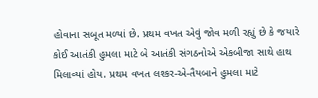હોવાના સબૂત મળ્યાં છે. પ્રથમ વખત એવું જોવ મળી રહ્યું છે કે જયારે કોઈ આતંકી હુમલા માટે બે આતંકી સંગઠનોએ એકબીજા સાથે હાથ મિલાવ્યાં હોય. પ્રથમ વખત લશ્કર-એ-તૈયબાને હુમલા માટે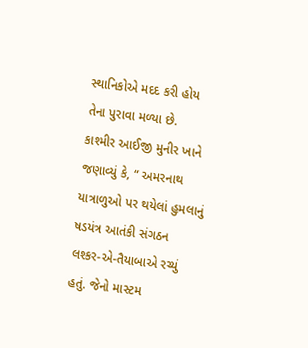સ્થાનિકોએ મદદ કરી હોય તેના પુરાવા મળ્યા છે.
કાશ્મીર આઈજી મુનીર ખાને જણાવ્યું કે, “ અમરનાથ યાત્રાળુઓ પર થયેલાં હુમલાનું ષડયંત્ર આતંકી સંગઠન લશ્કર-એ-તૈયાબાએ રચ્યું હતું. જેનો માસ્ટમ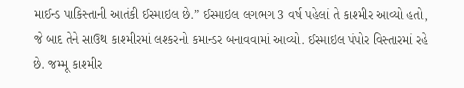માઈન્ડ પાકિસ્તાની આતંકી ઈસ્માઇલ છે.” ઈસ્માઇલ લગભગ 3 વર્ષ પહેલાં તે કાશ્મીર આવ્યો હતો, જે બાદ તેને સાઉથ કાશ્મીરમાં લશ્કરનો કમાન્ડર બનાવવામાં આવ્યો. ઈસ્માઇલ પંપોર વિસ્તારમાં રહે છે. જમ્મૂ કાશ્મીર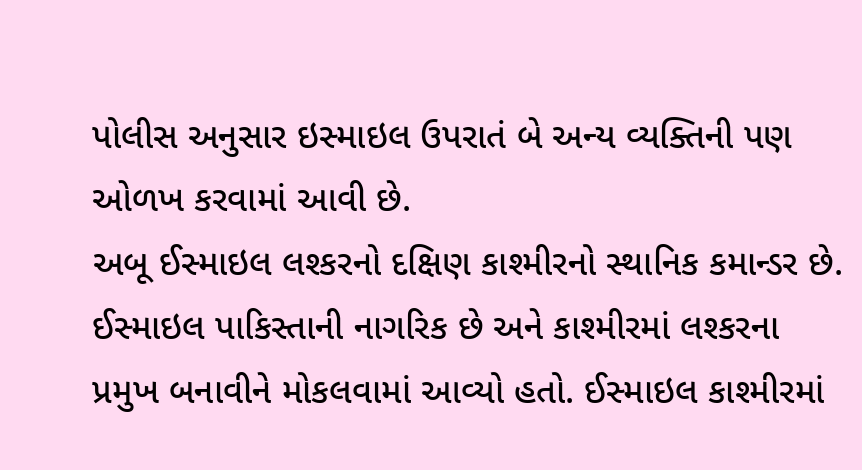પોલીસ અનુસાર ઇસ્માઇલ ઉપરાતં બે અન્ય વ્યક્તિની પણ ઓળખ કરવામાં આવી છે.
અબૂ ઈસ્માઇલ લશ્કરનો દક્ષિણ કાશ્મીરનો સ્થાનિક કમાન્ડર છે. ઈસ્માઇલ પાકિસ્તાની નાગરિક છે અને કાશ્મીરમાં લશ્કરના પ્રમુખ બનાવીને મોકલવામાં આવ્યો હતો. ઈસ્માઇલ કાશ્મીરમાં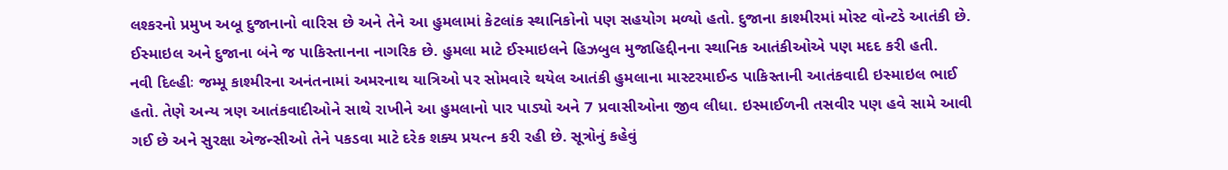લશ્કરનો પ્રમુખ અબૂ દુજાનાનો વારિસ છે અને તેને આ હુમલામાં કેટલાંક સ્થાનિકોનો પણ સહયોગ મળ્યો હતો. દુજાના કાશ્મીરમાં મોસ્ટ વોન્ટડે આતંકી છે. ઈસ્માઇલ અને દુજાના બંને જ પાકિસ્તાનના નાગરિક છે. હુમલા માટે ઈસ્માઇલને હિઝબુલ મુજાહિદ્દીનના સ્થાનિક આતંકીઓએ પણ મદદ કરી હતી.
નવી દિલ્હીઃ જમ્મૂ કાશ્મીરના અનંતનામાં અમરનાથ યાત્રિઓ પર સોમવારે થયેલ આતંકી હુમલાના માસ્ટરમાઈન્ડ પાકિસ્તાની આતંકવાદી ઇસ્માઇલ ભાઈ હતો. તેણે અન્ય ત્રણ આતંકવાદીઓને સાથે રાખીને આ હુમલાનો પાર પાડ્યો અને 7 પ્રવાસીઓના જીવ લીધા. ઇસ્માઈળની તસવીર પણ હવે સામે આવી ગઈ છે અને સુરક્ષા એજન્સીઓ તેને પકડવા માટે દરેક શક્ય પ્રયત્ન કરી રહી છે. સૂત્રોનું કહેવું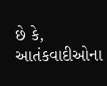છે કે, આતંકવાદીઓના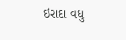ઇરાદા વધુ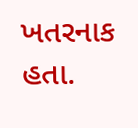ખતરનાક હતા.